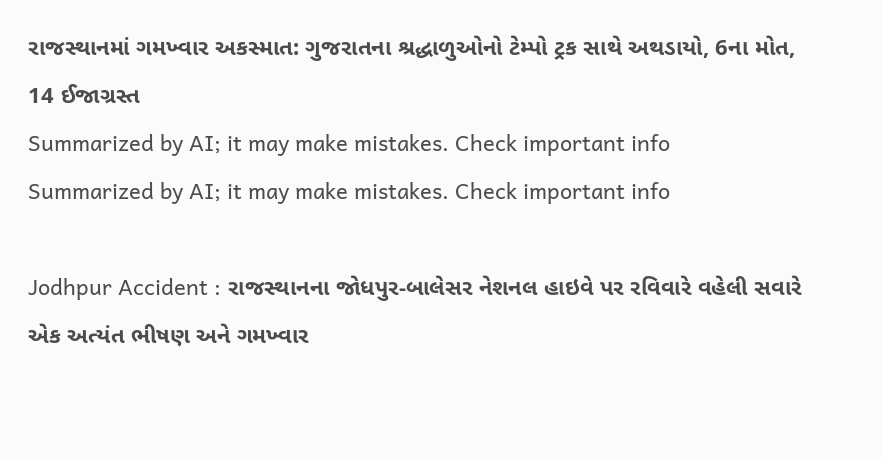રાજસ્થાનમાં ગમખ્વાર અકસ્માત: ગુજરાતના શ્રદ્ધાળુઓનો ટેમ્પો ટ્રક સાથે અથડાયો, 6ના મોત, 14 ઈજાગ્રસ્ત
Summarized by AI; it may make mistakes. Check important info
Summarized by AI; it may make mistakes. Check important info

Jodhpur Accident : રાજસ્થાનના જોધપુર-બાલેસર નેશનલ હાઇવે પર રવિવારે વહેલી સવારે એક અત્યંત ભીષણ અને ગમખ્વાર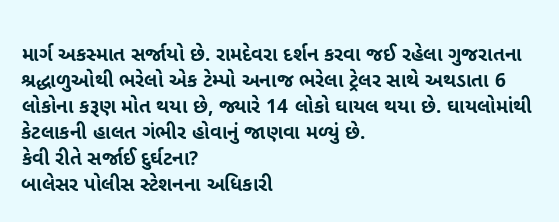માર્ગ અકસ્માત સર્જાયો છે. રામદેવરા દર્શન કરવા જઈ રહેલા ગુજરાતના શ્રદ્ધાળુઓથી ભરેલો એક ટેમ્પો અનાજ ભરેલા ટ્રેલર સાથે અથડાતા 6 લોકોના કરૂણ મોત થયા છે, જ્યારે 14 લોકો ઘાયલ થયા છે. ઘાયલોમાંથી કેટલાકની હાલત ગંભીર હોવાનું જાણવા મળ્યું છે.
કેવી રીતે સર્જાઈ દુર્ઘટના?
બાલેસર પોલીસ સ્ટેશનના અધિકારી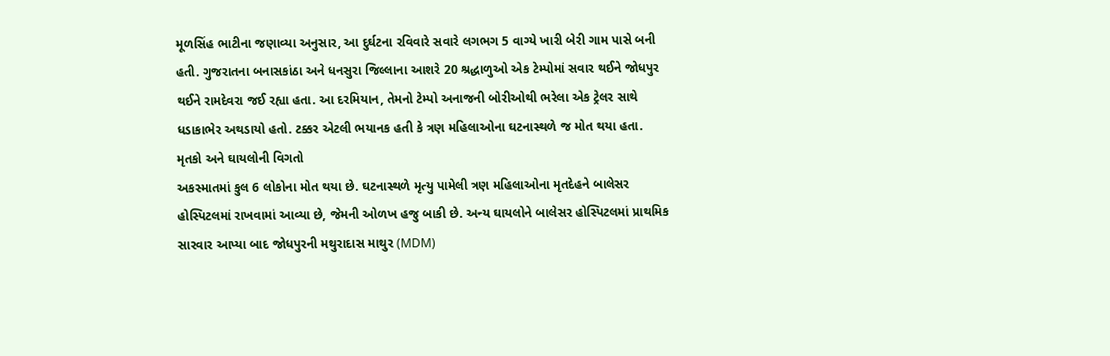મૂળસિંહ ભાટીના જણાવ્યા અનુસાર, આ દુર્ઘટના રવિવારે સવારે લગભગ 5 વાગ્યે ખારી બેરી ગામ પાસે બની હતી. ગુજરાતના બનાસકાંઠા અને ધનસુરા જિલ્લાના આશરે 20 શ્રદ્ધાળુઓ એક ટેમ્પોમાં સવાર થઈને જોધપુર થઈને રામદેવરા જઈ રહ્યા હતા. આ દરમિયાન, તેમનો ટેમ્પો અનાજની બોરીઓથી ભરેલા એક ટ્રેલર સાથે ધડાકાભેર અથડાયો હતો. ટક્કર એટલી ભયાનક હતી કે ત્રણ મહિલાઓના ઘટનાસ્થળે જ મોત થયા હતા.
મૃતકો અને ઘાયલોની વિગતો
અકસ્માતમાં કુલ 6 લોકોના મોત થયા છે. ઘટનાસ્થળે મૃત્યુ પામેલી ત્રણ મહિલાઓના મૃતદેહને બાલેસર હોસ્પિટલમાં રાખવામાં આવ્યા છે, જેમની ઓળખ હજુ બાકી છે. અન્ય ઘાયલોને બાલેસર હોસ્પિટલમાં પ્રાથમિક સારવાર આપ્યા બાદ જોધપુરની મથુરાદાસ માથુર (MDM)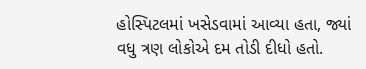હોસ્પિટલમાં ખસેડવામાં આવ્યા હતા, જ્યાં વધુ ત્રણ લોકોએ દમ તોડી દીધો હતો.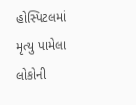હોસ્પિટલમાં મૃત્યુ પામેલા લોકોની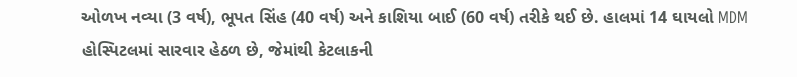ઓળખ નવ્યા (3 વર્ષ), ભૂપત સિંહ (40 વર્ષ) અને કાશિયા બાઈ (60 વર્ષ) તરીકે થઈ છે. હાલમાં 14 ઘાયલો MDM હોસ્પિટલમાં સારવાર હેઠળ છે, જેમાંથી કેટલાકની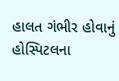હાલત ગંભીર હોવાનું હોસ્પિટલના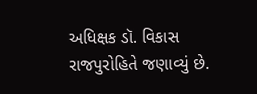અધિક્ષક ડૉ. વિકાસ રાજપુરોહિતે જણાવ્યું છે.